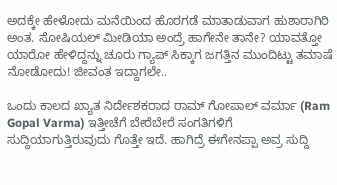ಅದಕ್ಕೇ ಹೇಳೋದು ಮನೆಯಿಂದ ಹೊರಗಡೆ ಮಾತಾಡುವಾಗ ಹುಶಾರಾಗಿರಿ ಅಂತ. ಸೋಷಿಯಲ್ ಮೀಡಿಯಾ ಅಂದ್ರೆ ಹಾಗೇನೇ ತಾನೇ? ಯಾವತ್ತೋ ಯಾರೋ ಹೇಳಿದ್ದನ್ನು ಚೂರು ಗ್ಯಾಪ್‌ ಸಿಕ್ಕಾಗ ಜಗತ್ತಿನ ಮುಂದಿಟ್ಟು ತಮಾಷೆ ನೋಡೋದು! ಜೀವಂತ ಇದ್ದಾಗಲೇ..

ಒಂದು ಕಾಲದ ಖ್ಯಾತ ನಿರ್ದೇಶಕರಾದ ರಾಮ್ ಗೋಪಾಲ್ ವರ್ಮಾ (Ram Gopal Varma) ಇತ್ತೀಚೆಗೆ ಬೇರೆಬೇರೆ ಸಂಗತಿಗಳಿಗೆ ಸುದ್ದಿಯಾಗುತ್ತಿರುವುದು ಗೊತ್ತೇ ಇದೆ. ಹಾಗಿದ್ರೆ ಈಗೇನಪ್ಪಾ ಅವ್ರ ಸುದ್ದಿ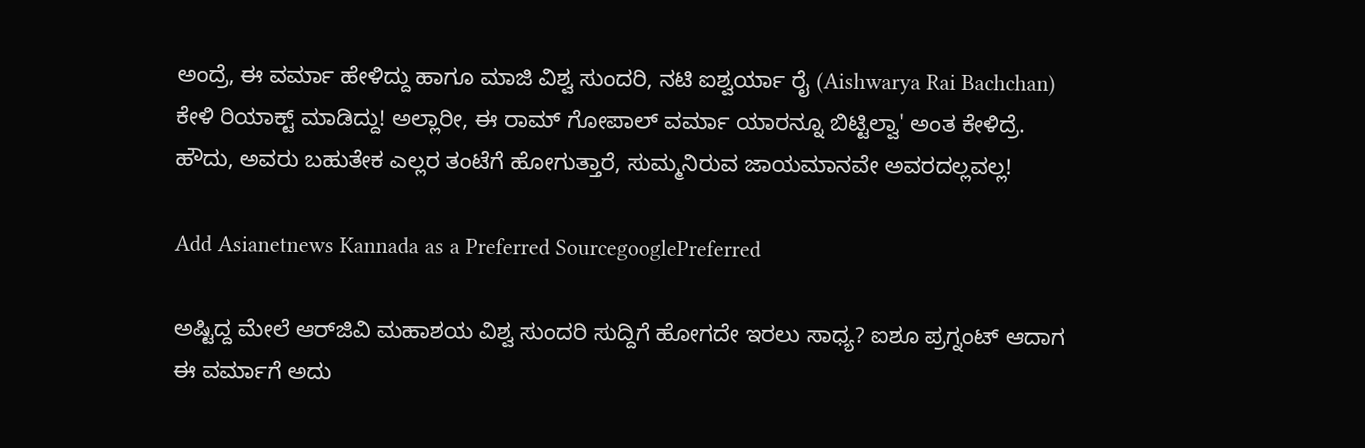ಅಂದ್ರೆ, ಈ ವರ್ಮಾ ಹೇಳಿದ್ದು ಹಾಗೂ ಮಾಜಿ ವಿಶ್ವ ಸುಂದರಿ, ನಟಿ ಐಶ್ವರ್ಯಾ ರೈ (Aishwarya Rai Bachchan) ಕೇಳಿ ರಿಯಾಕ್ಟ್ ಮಾಡಿದ್ದು! ಅಲ್ಲಾರೀ, ಈ ರಾಮ್‌ ಗೋಪಾಲ್ ವರ್ಮಾ ಯಾರನ್ನೂ ಬಿಟ್ಟಿಲ್ವಾ' ಅಂತ ಕೇಳಿದ್ರೆ. ಹೌದು, ಅವರು ಬಹುತೇಕ ಎಲ್ಲರ ತಂಟೆಗೆ ಹೋಗುತ್ತಾರೆ, ಸುಮ್ಮನಿರುವ ಜಾಯಮಾನವೇ ಅವರದಲ್ಲವಲ್ಲ!

Add Asianetnews Kannada as a Preferred SourcegooglePreferred

ಅಷ್ಟಿದ್ದ ಮೇಲೆ ಆರ್‌ಜಿವಿ ಮಹಾಶಯ ವಿಶ್ವ ಸುಂದರಿ ಸುದ್ದಿಗೆ ಹೋಗದೇ ಇರಲು ಸಾಧ್ಯ? ಐಶೂ ಪ್ರಗ್ನಂಟ್ ಆದಾಗ ಈ ವರ್ಮಾಗೆ ಅದು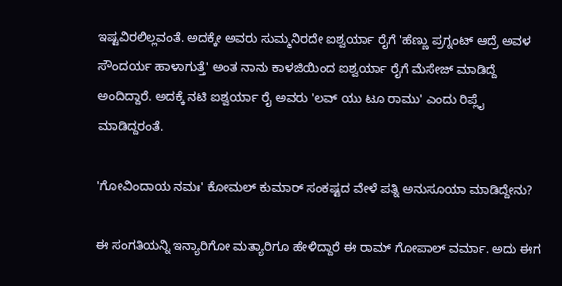ಇಷ್ಟವಿರಲಿಲ್ಲವಂತೆ. ಅದಕ್ಕೇ ಅವರು ಸುಮ್ಮನಿರದೇ ಐಶ್ವರ್ಯಾ ರೈಗೆ 'ಹೆಣ್ಣು ಪ್ರಗ್ನಂಟ್ ಆದ್ರೆ ಅವಳ ಸೌಂದರ್ಯ ಹಾಳಾಗುತ್ತೆ' ಅಂತ ನಾನು ಕಾಳಜಿಯಿಂದ ಐಶ್ವರ್ಯಾ ರೈಗೆ ಮೆಸೇಜ್ ಮಾಡಿದ್ದೆ ಅಂದಿದ್ದಾರೆ. ಅದಕ್ಕೆ ನಟಿ ಐಶ್ವರ್ಯಾ ರೈ ಅವರು 'ಲವ್ ಯು ಟೂ ರಾಮು' ಎಂದು ರಿಪ್ಲೈ ಮಾಡಿದ್ದರಂತೆ.

'ಗೋವಿಂದಾಯ ನಮಃ' ಕೋಮಲ್ ಕುಮಾರ್ ಸಂಕಷ್ಟದ ವೇಳೆ ಪತ್ನಿ ಅನುಸೂಯಾ ಮಾಡಿದ್ದೇನು?

ಈ ಸಂಗತಿಯನ್ನಿ ಇನ್ಯಾರಿಗೋ ಮತ್ಯಾರಿಗೂ ಹೇಳಿದ್ದಾರೆ ಈ ರಾಮ್ ಗೋಪಾಲ್ ವರ್ಮಾ. ಅದು ಈಗ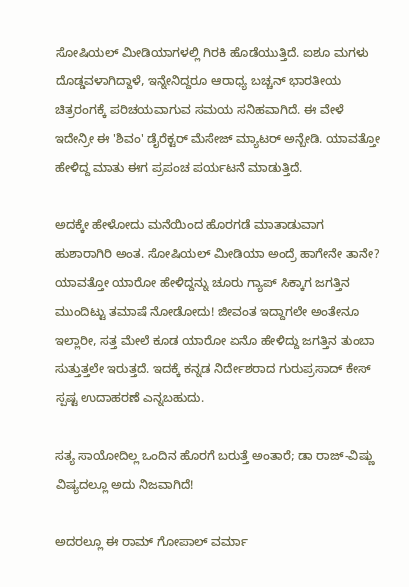ಸೋಷಿಯಲ್ ಮೀಡಿಯಾಗಳಲ್ಲಿ ಗಿರಕಿ ಹೊಡೆಯುತ್ತಿದೆ. ಐಶೂ ಮಗಳು ದೊಡ್ಡವಳಾಗಿದ್ದಾಳೆ, ಇನ್ನೇನಿದ್ದರೂ ಆರಾಧ್ಯ ಬಚ್ಚನ್ ಭಾರತೀಯ ಚಿತ್ರರಂಗಕ್ಕೆ ಪರಿಚಯವಾಗುವ ಸಮಯ ಸನಿಹವಾಗಿದೆ. ಈ ವೇಳೆ ಇದೇನ್ರೀ ಈ 'ಶಿವಂ' ಡೈರೆಕ್ಟರ್ ಮೆಸೇಜ್ ಮ್ಯಾಟರ್ ಅನ್ಬೇಡಿ. ಯಾವತ್ತೋ ಹೇಳಿದ್ದ ಮಾತು ಈಗ ಪ್ರಪಂಚ ಪರ್ಯಟನೆ ಮಾಡುತ್ತಿದೆ.

ಅದಕ್ಕೇ ಹೇಳೋದು ಮನೆಯಿಂದ ಹೊರಗಡೆ ಮಾತಾಡುವಾಗ ಹುಶಾರಾಗಿರಿ ಅಂತ. ಸೋಷಿಯಲ್ ಮೀಡಿಯಾ ಅಂದ್ರೆ ಹಾಗೇನೇ ತಾನೇ? ಯಾವತ್ತೋ ಯಾರೋ ಹೇಳಿದ್ದನ್ನು ಚೂರು ಗ್ಯಾಪ್‌ ಸಿಕ್ಕಾಗ ಜಗತ್ತಿನ ಮುಂದಿಟ್ಟು ತಮಾಷೆ ನೋಡೋದು! ಜೀವಂತ ಇದ್ದಾಗಲೇ ಅಂತೇನೂ ಇಲ್ಲಾರೀ, ಸತ್ತ ಮೇಲೆ ಕೂಡ ಯಾರೋ ಏನೊ ಹೇಳಿದ್ದು ಜಗತ್ತಿನ ತುಂಬಾ ಸುತ್ತುತ್ತಲೇ ಇರುತ್ತದೆ. ಇದಕ್ಕೆ ಕನ್ನಡ ನಿರ್ದೇಶರಾದ ಗುರುಪ್ರಸಾದ್ ಕೇಸ್ ಸ್ಪಷ್ಟ ಉದಾಹರಣೆ ಎನ್ನಬಹುದು.

ಸತ್ಯ ಸಾಯೋದಿಲ್ಲ ಒಂದಿನ ಹೊರಗೆ ಬರುತ್ತೆ ಅಂತಾರೆ; ಡಾ ರಾಜ್‌-ವಿಷ್ಣು ವಿಷ್ಯದಲ್ಲೂ ಅದು ನಿಜವಾಗಿದೆ!

ಅದರಲ್ಲೂ ಈ ರಾಮ್‌ ಗೋಪಾಲ್ ವರ್ಮಾ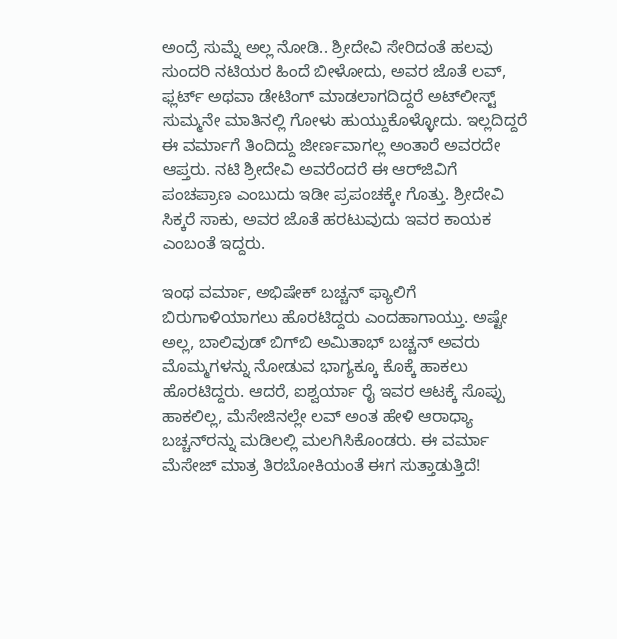ಅಂದ್ರೆ ಸುಮ್ನೆ ಅಲ್ಲ ನೋಡಿ.. ಶ್ರೀದೇವಿ ಸೇರಿದಂತೆ ಹಲವು ಸುಂದರಿ ನಟಿಯರ ಹಿಂದೆ ಬೀಳೋದು, ಅವರ ಜೊತೆ ಲವ್, ಫ್ಲರ್ಟ್ ಅಥವಾ ಡೇಟಿಂಗ್ ಮಾಡಲಾಗದಿದ್ದರೆ ಅಟ್‌ಲೀಸ್ಟ್ ಸುಮ್ಮನೇ ಮಾತಿನಲ್ಲಿ ಗೋಳು ಹುಯ್ದುಕೊಳ್ಳೋದು. ಇಲ್ಲದಿದ್ದರೆ ಈ ವರ್ಮಾಗೆ ತಿಂದಿದ್ದು ಜೀರ್ಣವಾಗಲ್ಲ ಅಂತಾರೆ ಅವರದೇ ಆಪ್ತರು. ನಟಿ ಶ್ರೀದೇವಿ ಅವರೆಂದರೆ ಈ ಆರ್‌ಜಿವಿಗೆ ಪಂಚಪ್ರಾಣ ಎಂಬುದು ಇಡೀ ಪ್ರಪಂಚಕ್ಕೇ ಗೊತ್ತು. ಶ್ರೀದೇವಿ ಸಿಕ್ಕರೆ ಸಾಕು, ಅವರ ಜೊತೆ ಹರಟುವುದು ಇವರ ಕಾಯಕ ಎಂಬಂತೆ ಇದ್ದರು.

ಇಂಥ ವರ್ಮಾ, ಅಭಿಷೇಕ್ ಬಚ್ಚನ್ ಫ್ಯಾಲಿಗೆ ಬಿರುಗಾಳಿಯಾಗಲು ಹೊರಟಿದ್ದರು ಎಂದಹಾಗಾಯ್ತು. ಅಷ್ಟೇ ಅಲ್ಲ, ಬಾಲಿವುಡ್ ಬಿಗ್‌ಬಿ ಅಮಿತಾಭ್ ಬಚ್ಚನ್ ಅವರು ಮೊಮ್ಮಗಳನ್ನು ನೋಡುವ ಭಾಗ್ಯಕ್ಕೂ ಕೊಕ್ಕೆ ಹಾಕಲು ಹೊರಟಿದ್ದರು. ಆದರೆ, ಐಶ್ವರ್ಯಾ ರೈ ಇವರ ಆಟಕ್ಕೆ ಸೊಪ್ಪು ಹಾಕಲಿಲ್ಲ, ಮೆಸೇಜಿನಲ್ಲೇ ಲವ್ ಅಂತ ಹೇಳಿ ಆರಾಧ್ಯಾ ಬಚ್ಚನ್‌ರನ್ನು ಮಡಿಲಲ್ಲಿ ಮಲಗಿಸಿಕೊಂಡರು. ಈ ವರ್ಮಾ ಮೆಸೇಜ್ ಮಾತ್ರ ತಿರಬೋಕಿಯಂತೆ ಈಗ ಸುತ್ತಾಡುತ್ತಿದೆ!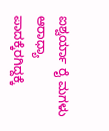ಐಶ್ವರ್ಯಾ ರೈ ಮಗಳು ಆರಾಧ್ಯಾ ಪಾದಕ್ಕೆರಗಿದ್ದಕ್ಕೆ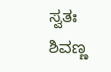ಸ್ವತಃ ಶಿವಣ್ಣ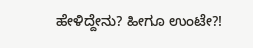ಹೇಳಿದ್ದೇನು? ಹೀಗೂ ಉಂಟೇ?!